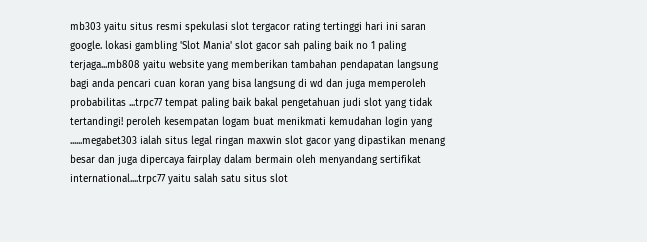mb303 yaitu situs resmi spekulasi slot tergacor rating tertinggi hari ini saran google. lokasi gambling 'Slot Mania' slot gacor sah paling baik no 1 paling terjaga...mb808 yaitu website yang memberikan tambahan pendapatan langsung bagi anda pencari cuan koran yang bisa langsung di wd dan juga memperoleh probabilitas ...trpc77 tempat paling baik bakal pengetahuan judi slot yang tidak tertandingi! peroleh kesempatan logam buat menikmati kemudahan login yang ......megabet303 ialah situs legal ringan maxwin slot gacor yang dipastikan menang besar dan juga dipercaya fairplay dalam bermain oleh menyandang sertifikat international....trpc77 yaitu salah satu situs slot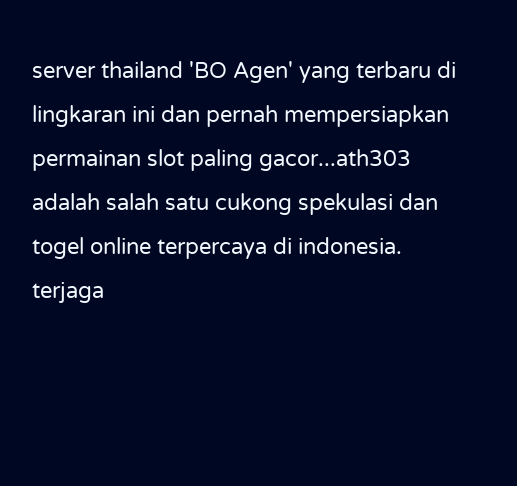server thailand 'BO Agen' yang terbaru di lingkaran ini dan pernah mempersiapkan permainan slot paling gacor...ath303 adalah salah satu cukong spekulasi dan togel online terpercaya di indonesia. terjaga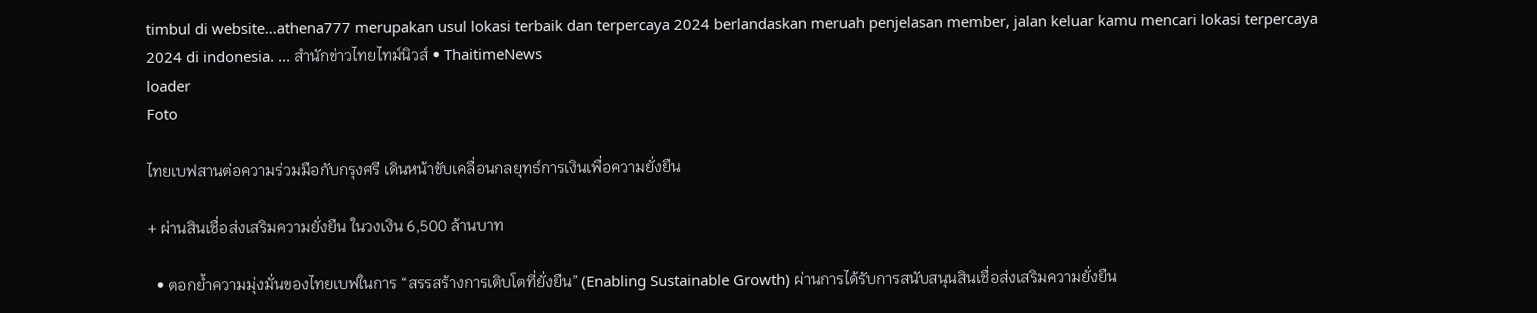timbul di website...athena777 merupakan usul lokasi terbaik dan terpercaya 2024 berlandaskan meruah penjelasan member, jalan keluar kamu mencari lokasi terpercaya 2024 di indonesia. ... สำนักข่าวไทยไทม์นิวส์ • ThaitimeNews
loader
Foto

ไทยเบฟสานต่อความร่วมมือกับกรุงศรี เดินหน้าขับเคลื่อนกลยุทธ์การเงินเพื่อความยั่งยืน

+ ผ่านสินเชื่อส่งเสริมความยั่งยืน ในวงเงิน 6,500 ล้านบาท

  • ตอกย้ำความมุ่งมั่นของไทยเบฟในการ “สรรสร้างการเติบโตที่ยั่งยืน” (Enabling Sustainable Growth) ผ่านการได้รับการสนับสนุนสินเชื่อส่งเสริมความยั่งยืน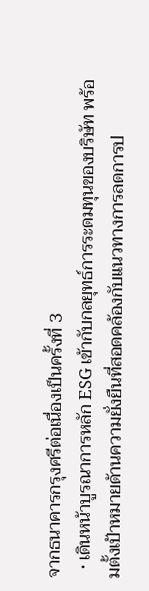จากธนาคารกรุงศรีต่อเนื่องเป็นครั้งที่ 3
  • เดินหน้าบูรณาการหลัก ESG เข้ากับกลยุทธ์การระดมทุนของบริษัท พร้อมตั้งเป้าหมายด้านความยั่งยืนที่สอดคล้องกับแนวทางการลดการป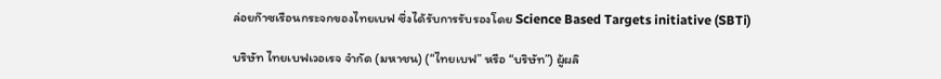ล่อยก๊าซเรือนกระจกของไทยเบฟ ซึ่งได้รับการรับรองโดย Science Based Targets initiative (SBTi)

บริษัท ไทยเบฟเวอเรจ จํากัด (มหาชน) (“ไทยเบฟ” หรือ “บริษัท”) ผู้ผลิ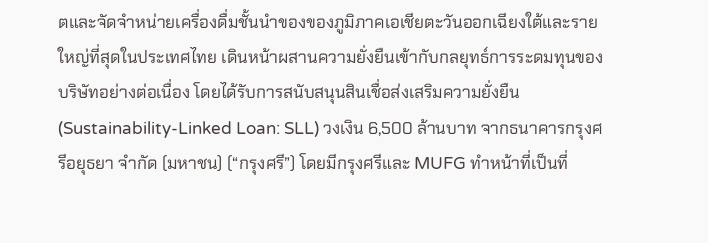ตและจัดจำหน่ายเครื่องดื่มชั้นนำของของภูมิภาคเอเชียตะวันออกเฉียงใต้และรายใหญ่ที่สุดในประเทศไทย เดินหน้าผสานความยั่งยืนเข้ากับกลยุทธ์การระดมทุนของบริษัทอย่างต่อเนื่อง โดยได้รับการสนับสนุนสินเชื่อส่งเสริมความยั่งยืน (Sustainability-Linked Loan: SLL) วงเงิน 6,500 ล้านบาท จากธนาคารกรุงศรีอยุธยา จำกัด (มหาชน) (“กรุงศรี”) โดยมีกรุงศรีและ MUFG ทำหน้าที่เป็นที่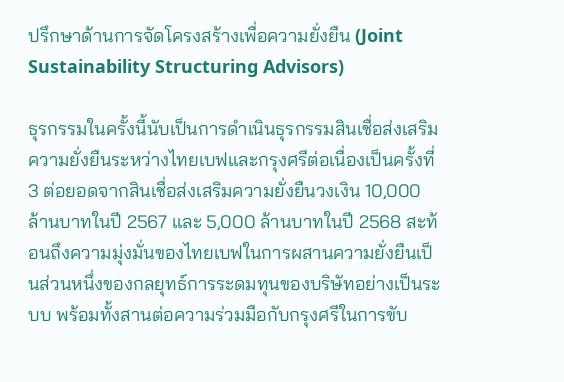ปรึกษาด้านการจัดโครงสร้างเพื่อความยั่งยืน (Joint Sustainability Structuring Advisors)

ธุรกรรมในครั้งนี้นับเป็นการดำเนินธุรกรรมสินเชื่อส่งเสริมความยั่งยืนระหว่างไทยเบฟและกรุงศรีต่อเนื่องเป็นครั้งที่ 3 ต่อยอดจากสินเชื่อส่งเสริมความยั่งยืนวงเงิน 10,000 ล้านบาทในปี 2567 และ 5,000 ล้านบาทในปี 2568 สะท้อนถึงความมุ่งมั่นของไทยเบฟในการผสานความยั่งยืนเป็นส่วนหนึ่งของกลยุทธ์การระดมทุนของบริษัทอย่างเป็นระบบ พร้อมทั้งสานต่อความร่วมมือกับกรุงศรีในการขับ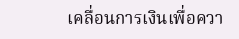เคลื่อนการเงินเพื่อควา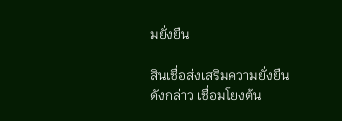มยั่งยืน

สินเชื่อส่งเสริมความยั่งยืนดังกล่าว เชื่อมโยงต้น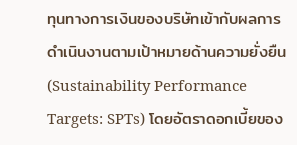ทุนทางการเงินของบริษัทเข้ากับผลการดำเนินงานตามเป้าหมายด้านความยั่งยืน (Sustainability Performance Targets: SPTs) โดยอัตราดอกเบี้ยของ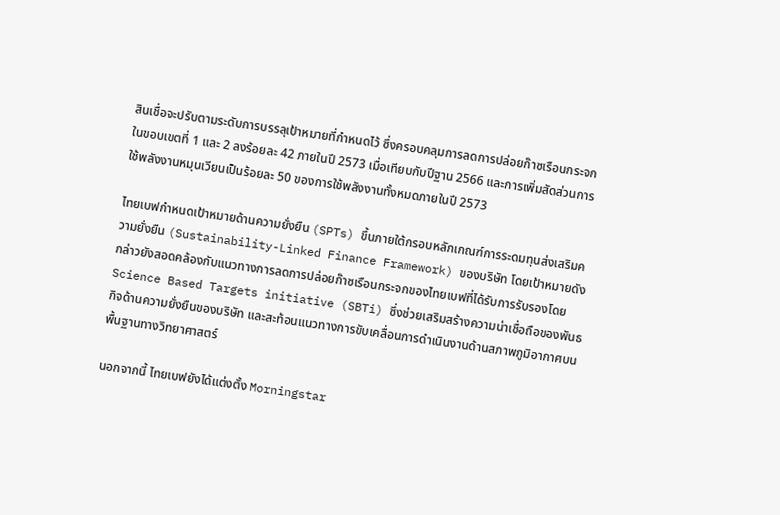สินเชื่อจะปรับตามระดับการบรรลุเป้าหมายที่กำหนดไว้ ซึ่งครอบคลุมการลดการปล่อยก๊าซเรือนกระจกในขอบเขตที่ 1 และ 2 ลงร้อยละ 42 ภายในปี 2573 เมื่อเทียบกับปีฐาน 2566 และการเพิ่มสัดส่วนการใช้พลังงานหมุนเวียนเป็นร้อยละ 50 ของการใช้พลังงานทั้งหมดภายในปี 2573

ไทยเบฟกำหนดเป้าหมายด้านความยั่งยืน (SPTs) ขึ้นภายใต้กรอบหลักเกณฑ์การระดมทุนส่งเสริมความยั่งยืน (Sustainability-Linked Finance Framework) ของบริษัท โดยเป้าหมายดังกล่าวยังสอดคล้องกับแนวทางการลดการปล่อยก๊าซเรือนกระจกของไทยเบฟที่ได้รับการรับรองโดย Science Based Targets initiative (SBTi) ซึ่งช่วยเสริมสร้างความน่าเชื่อถือของพันธกิจด้านความยั่งยืนของบริษัท และสะท้อนแนวทางการขับเคลื่อนการดำเนินงานด้านสภาพภูมิอากาศบนพื้นฐานทางวิทยาศาสตร์

นอกจากนี้ ไทยเบฟยังได้แต่งตั้ง Morningstar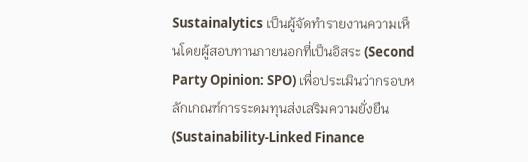Sustainalytics เป็นผู้จัดทำรายงานความเห็นโดยผู้สอบทานภายนอกที่เป็นอิสระ (Second Party Opinion: SPO) เพื่อประเมินว่ากรอบหลักเกณฑ์การระดมทุนส่งเสริมความยั่งยืน(Sustainability-Linked Finance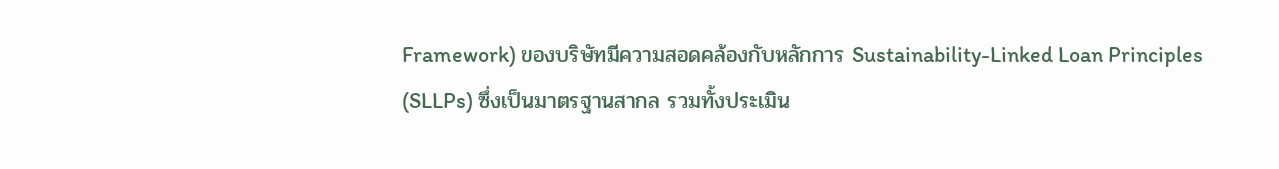Framework) ของบริษัทมีความสอดคล้องกับหลักการ Sustainability-Linked Loan Principles (SLLPs) ซึ่งเป็นมาตรฐานสากล รวมทั้งประเมิน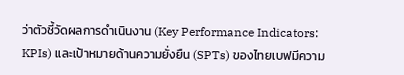ว่าตัวชี้วัดผลการดำเนินงาน (Key Performance Indicators: KPIs) และเป้าหมายด้านความยั่งยืน (SPTs) ของไทยเบฟมีความ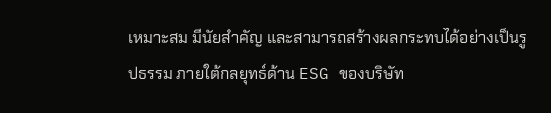เหมาะสม มีนัยสำคัญ และสามารถสร้างผลกระทบได้อย่างเป็นรูปธรรม ภายใต้กลยุทธ์ด้าน ESG ของบริษัท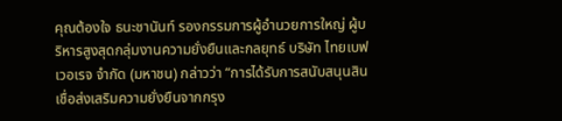คุณต้องใจ ธนะชานันท์ รองกรรมการผู้อำนวยการใหญ่ ผู้บริหารสูงสุดกลุ่มงานความยั่งยืนและกลยุทธ์ บริษัท ไทยเบฟเวอเรจ จํากัด (มหาชน) กล่าวว่า “การได้รับการสนับสนุนสินเชื่อส่งเสริมความยั่งยืนจากกรุง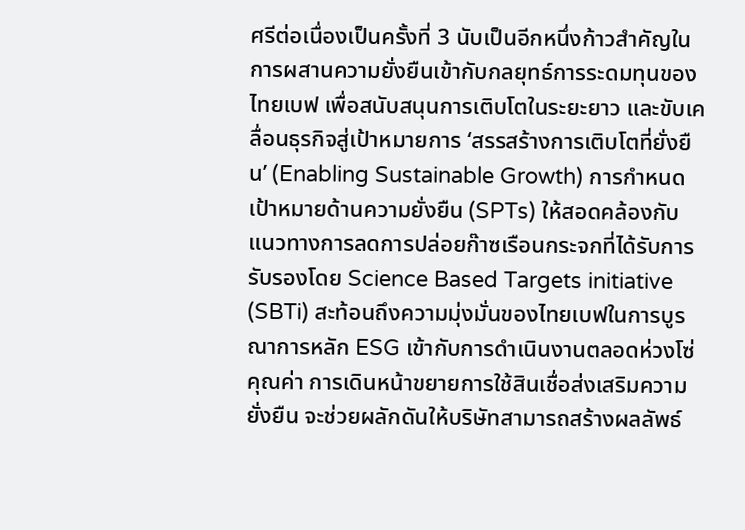ศรีต่อเนื่องเป็นครั้งที่ 3 นับเป็นอีกหนึ่งก้าวสำคัญในการผสานความยั่งยืนเข้ากับกลยุทธ์การระดมทุนของไทยเบฟ เพื่อสนับสนุนการเติบโตในระยะยาว และขับเคลื่อนธุรกิจสู่เป้าหมายการ ‘สรรสร้างการเติบโตที่ยั่งยืน’ (Enabling Sustainable Growth) การกำหนดเป้าหมายด้านความยั่งยืน (SPTs) ให้สอดคล้องกับแนวทางการลดการปล่อยก๊าซเรือนกระจกที่ได้รับการรับรองโดย Science Based Targets initiative (SBTi) สะท้อนถึงความมุ่งมั่นของไทยเบฟในการบูรณาการหลัก ESG เข้ากับการดำเนินงานตลอดห่วงโซ่คุณค่า การเดินหน้าขยายการใช้สินเชื่อส่งเสริมความยั่งยืน จะช่วยผลักดันให้บริษัทสามารถสร้างผลลัพธ์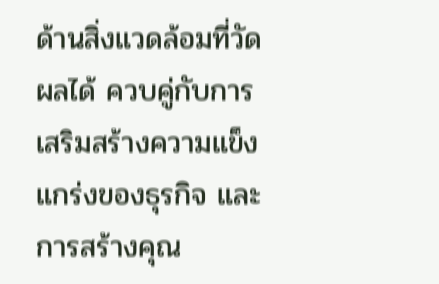ด้านสิ่งแวดล้อมที่วัดผลได้ ควบคู่กับการเสริมสร้างความแข็งแกร่งของธุรกิจ และการสร้างคุณ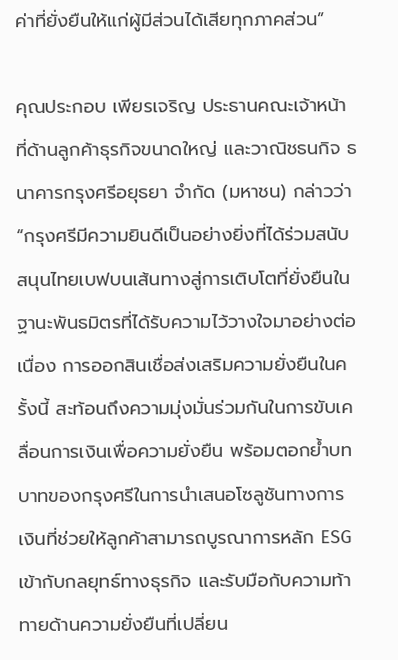ค่าที่ยั่งยืนให้แก่ผู้มีส่วนได้เสียทุกภาคส่วน”

คุณประกอบ เพียรเจริญ ประธานคณะเจ้าหน้าที่ด้านลูกค้าธุรกิจขนาดใหญ่ และวาณิชธนกิจ ธนาคารกรุงศรีอยุธยา จำกัด (มหาชน) กล่าวว่า “กรุงศรีมีความยินดีเป็นอย่างยิ่งที่ได้ร่วมสนับสนุนไทยเบฟบนเส้นทางสู่การเติบโตที่ยั่งยืนในฐานะพันธมิตรที่ได้รับความไว้วางใจมาอย่างต่อเนื่อง การออกสินเชื่อส่งเสริมความยั่งยืนในครั้งนี้ สะท้อนถึงความมุ่งมั่นร่วมกันในการขับเคลื่อนการเงินเพื่อความยั่งยืน พร้อมตอกย้ำบทบาทของกรุงศรีในการนำเสนอโซลูชันทางการเงินที่ช่วยให้ลูกค้าสามารถบูรณาการหลัก ESG เข้ากับกลยุทธ์ทางธุรกิจ และรับมือกับความท้าทายด้านความยั่งยืนที่เปลี่ยน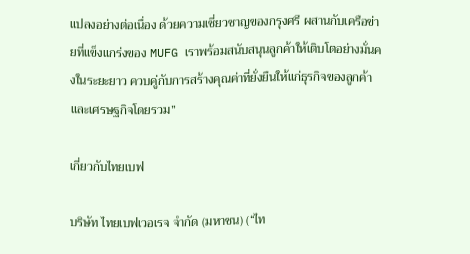แปลงอย่างต่อเนื่อง ด้วยความเชี่ยวชาญของกรุงศรี ผสานกับเครือข่ายที่แข็งแกร่งของ MUFG เราพร้อมสนับสนุนลูกค้าให้เติบโตอย่างมั่นคงในระยะยาว ควบคู่กับการสร้างคุณค่าที่ยั่งยืนให้แก่ธุรกิจของลูกค้าและเศรษฐกิจโดยรวม”

เกี่ยวกับไทยเบฟ

บริษัท ไทยเบฟเวอเรจ จำกัด (มหาชน) (“ไท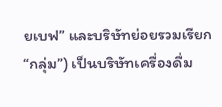ยเบฟ” และบริษัทย่อยรวมเรียก “กลุ่ม”) เป็นบริษัทเครื่องดื่ม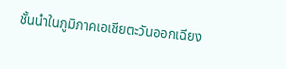ชั้นนำในภูมิภาคเอเชียตะวันออกเฉียง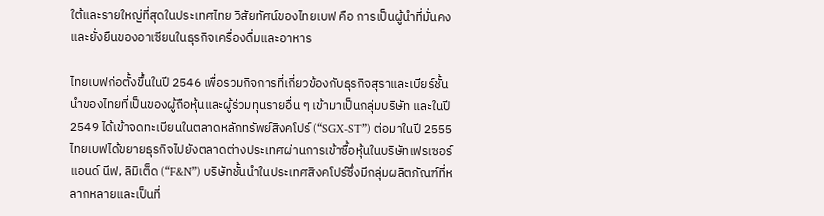ใต้และรายใหญ่ที่สุดในประเทศไทย วิสัยทัศน์ของไทยเบฟ คือ การเป็นผู้นำที่มั่นคงและยั่งยืนของอาเซียนในธุรกิจเครื่องดื่มและอาหาร

ไทยเบฟก่อตั้งขึ้นในปี 2546 เพื่อรวมกิจการที่เกี่ยวข้องกับธุรกิจสุราและเบียร์ชั้นนำของไทยที่เป็นของผู้ถือหุ้นและผู้ร่วมทุนรายอื่น ๆ เข้ามาเป็นกลุ่มบริษัท และในปี 2549 ได้เข้าจดทะเบียนในตลาดหลักทรัพย์สิงคโปร์ (“SGX-ST”) ต่อมาในปี 2555 ไทยเบฟได้ขยายธุรกิจไปยังตลาดต่างประเทศผ่านการเข้าซื้อหุ้นในบริษัทเฟรเซอร์ แอนด์ นีฟ, ลิมิเต็ด (“F&N”) บริษัทชั้นนำในประเทศสิงคโปร์ซึ่งมีกลุ่มผลิตภัณฑ์ที่หลากหลายและเป็นที่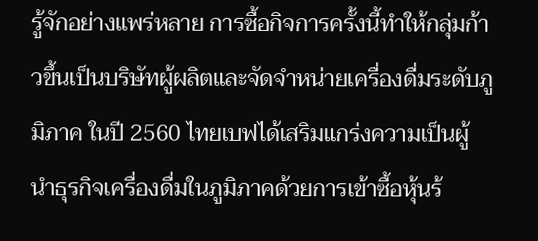รู้จักอย่างแพร่หลาย การซื้อกิจการครั้งนี้ทำให้กลุ่มก้าวขึ้นเป็นบริษัทผู้ผลิตและจัดจำหน่ายเครื่องดื่มระดับภูมิภาค ในปี 2560 ไทยเบฟได้เสริมแกร่งความเป็นผู้นำธุรกิจเครื่องดื่มในภูมิภาคด้วยการเข้าซื้อหุ้นร้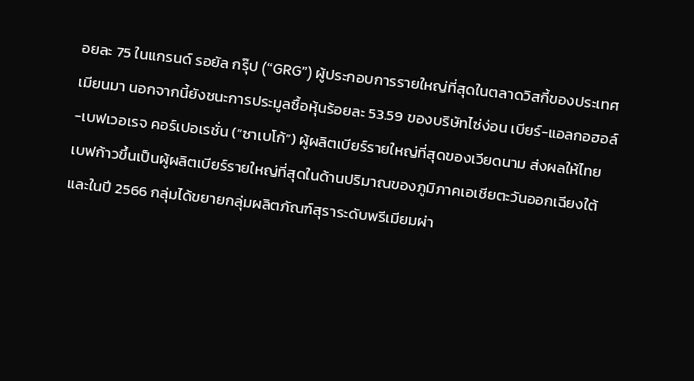อยละ 75 ในแกรนด์ รอยัล กรุ๊ป (“GRG”) ผู้ประกอบการรายใหญ่ที่สุดในตลาดวิสกี้ของประเทศเมียนมา นอกจากนี้ยังชนะการประมูลซื้อหุ้นร้อยละ 53.59 ของบริษัทไซ่ง่อน เบียร์-แอลกอฮอล์-เบฟเวอเรจ คอร์เปอเรชั่น (“ซาเบโก้”) ผู้ผลิตเบียร์รายใหญ่ที่สุดของเวียดนาม ส่งผลให้ไทยเบฟก้าวขึ้นเป็นผู้ผลิตเบียร์รายใหญ่ที่สุดในด้านปริมาณของภูมิภาคเอเชียตะวันออกเฉียงใต้ และในปี 2566 กลุ่มได้ขยายกลุ่มผลิตภัณฑ์สุราระดับพรีเมียมผ่า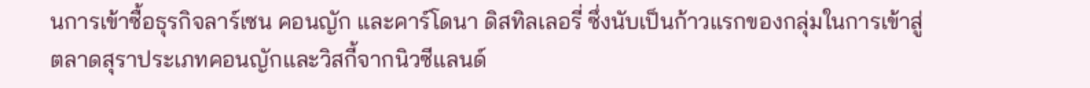นการเข้าซื้อธุรกิจลาร์เซน คอนญัก และคาร์โดนา ดิสทิลเลอรี่ ซึ่งนับเป็นก้าวแรกของกลุ่มในการเข้าสู่ตลาดสุราประเภทคอนญักและวิสกี้จากนิวซีแลนด์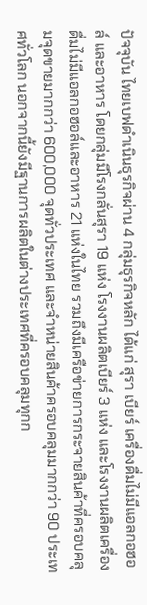ปัจจุบัน ไทยเบฟดำเนินธุรกิจผ่าน 4 กลุ่มธุรกิจหลัก ได้แก่ สุรา เบียร์ เครื่องดื่มไม่มีแอลกอฮอล์ และอาหาร โดยกลุ่มมีโรงกลั่นสุรา 19 แห่ง โรงงานผลิตเบียร์ 3 แห่ง และโรงงานผลิตเครื่องดื่มไม่มีแอลกอฮอล์และอาหาร 21 แห่งในไทย รวมถึงมีเครือข่ายการกระจายสินค้าที่ครอบคลุมจุดขายมากกว่า 600,000 จุดทั่วประเทศ และจำหน่ายสินค้าครอบคลุมมากกว่า 90 ประเทศทั่วโลก นอกจากนี้ยังมีฐานการผลิตในต่างประเทศที่ครอบคลุมทุกก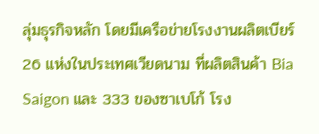ลุ่มธุรกิจหลัก โดยมีเครือข่ายโรงงานผลิตเบียร์ 26 แห่งในประเทศเวียดนาม ที่ผลิตสินค้า Bia Saigon และ 333 ของซาเบโก้ โรง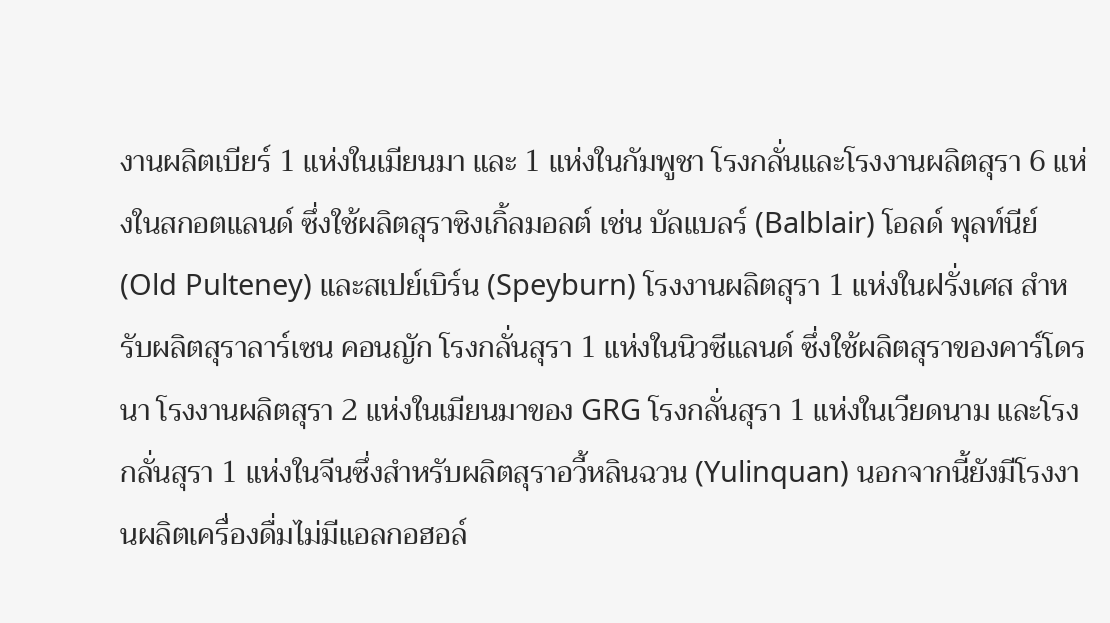งานผลิตเบียร์ 1 แห่งในเมียนมา และ 1 แห่งในกัมพูชา โรงกลั่นและโรงงานผลิตสุรา 6 แห่งในสกอตแลนด์ ซึ่งใช้ผลิตสุราซิงเกิ้ลมอลต์ เช่น บัลแบลร์ (Balblair) โอลด์ พุลท์นีย์ (Old Pulteney) และสเปย์เบิร์น (Speyburn) โรงงานผลิตสุรา 1 แห่งในฝรั่งเศส สำหรับผลิตสุราลาร์เซน คอนญัก โรงกลั่นสุรา 1 แห่งในนิวซีแลนด์ ซึ่งใช้ผลิตสุราของคาร์โดรนา โรงงานผลิตสุรา 2 แห่งในเมียนมาของ GRG โรงกลั่นสุรา 1 แห่งในเวียดนาม และโรงกลั่นสุรา 1 แห่งในจีนซึ่งสำหรับผลิตสุราอวี้หลินฉวน (Yulinquan) นอกจากนี้ยังมีโรงงานผลิตเครื่องดื่มไม่มีแอลกอฮอล์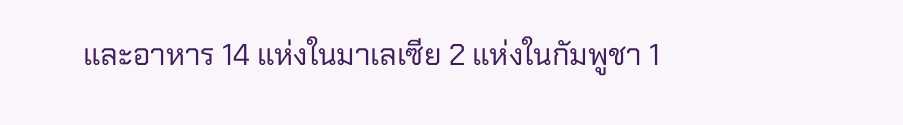และอาหาร 14 แห่งในมาเลเซีย 2 แห่งในกัมพูชา 1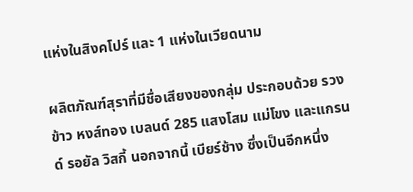แห่งในสิงคโปร์ และ 1 แห่งในเวียดนาม

ผลิตภัณฑ์สุราที่มีชื่อเสียงของกลุ่ม ประกอบด้วย รวงข้าว หงส์ทอง เบลนด์ 285 แสงโสม แม่โขง และแกรนด์ รอยัล วิสกี้ นอกจากนี้ เบียร์ช้าง ซึ่งเป็นอีกหนึ่ง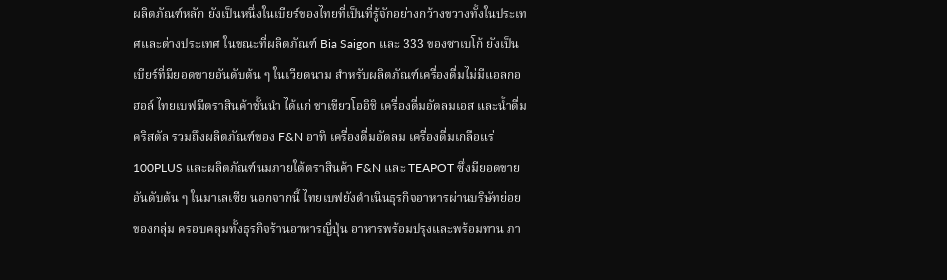ผลิตภัณฑ์หลัก ยังเป็นหนึ่งในเบียร์ของไทยที่เป็นที่รู้จักอย่างกว้างขวางทั้งในประเทศและต่างประเทศ ในขณะที่ผลิตภัณฑ์ Bia Saigon และ 333 ของซาเบโก้ ยังเป็นเบียร์ที่มียอดขายอันดับต้น ๆ ในเวียดนาม สำหรับผลิตภัณฑ์เครื่องดื่มไม่มีแอลกอฮอล์ ไทยเบฟมีตราสินค้าชั้นนำ ได้แก่ ชาเขียวโออิชิ เครื่องดื่มอัดลมเอส และน้ำดื่มคริสตัล รวมถึงผลิตภัณฑ์ของ F&N อาทิ เครื่องดื่มอัดลม เครื่องดื่มเกลือแร่ 100PLUS และผลิตภัณฑ์นมภายใต้ตราสินค้า F&N และ TEAPOT ซึ่งมียอดขายอันดับต้น ๆ ในมาเลเซีย นอกจากนี้ ไทยเบฟยังดำเนินธุรกิจอาหารผ่านบริษัทย่อยของกลุ่ม ครอบคลุมทั้งธุรกิจร้านอาหารญี่ปุ่น อาหารพร้อมปรุงและพร้อมทาน ภา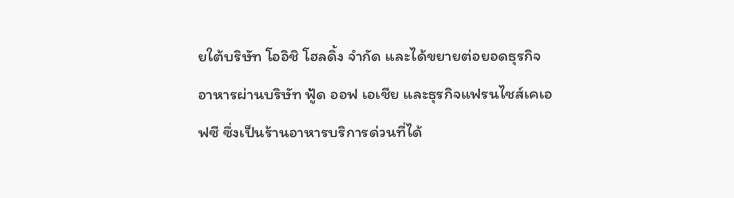ยใต้บริษัท โออิชิ โฮลดิ้ง จำกัด และได้ขยายต่อยอดธุรกิจอาหารผ่านบริษัท ฟู้ด ออฟ เอเชีย และธุรกิจแฟรนไชส์เคเอฟซี ซึ่งเป็นร้านอาหารบริการด่วนที่ได้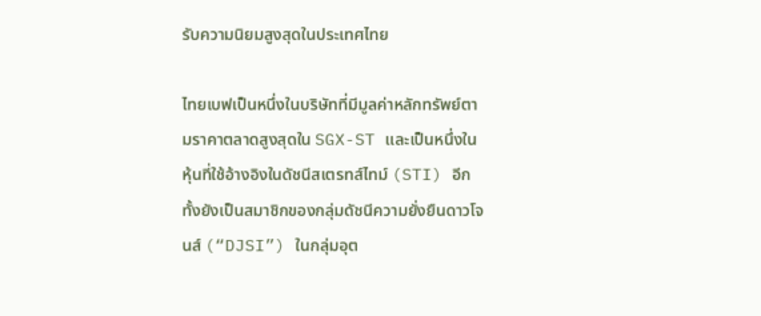รับความนิยมสูงสุดในประเทศไทย

ไทยเบฟเป็นหนึ่งในบริษัทที่มีมูลค่าหลักทรัพย์ตามราคาตลาดสูงสุดใน SGX-ST และเป็นหนึ่งในหุ้นที่ใช้อ้างอิงในดัชนีสเตรทส์ไทม์ (STI) อีกทั้งยังเป็นสมาชิกของกลุ่มดัชนีความยั่งยืนดาวโจนส์ (“DJSI”) ในกลุ่มอุต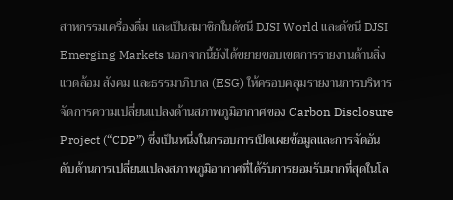สาหกรรมเครื่องดื่ม และเป็นสมาชิกในดัชนี DJSI World และดัชนี DJSI Emerging Markets นอกจากนี้ยังได้ขยายขอบเขตการรายงานด้านสิ่งแวดล้อม สังคม และธรรมาภิบาล (ESG) ให้ครอบคลุมรายงานการบริหารจัดการความเปลี่ยนแปลงด้านสภาพภูมิอากาศของ Carbon Disclosure Project (“CDP”) ซึ่งเป็นหนึ่งในกรอบการเปิดเผยข้อมูลและการจัดอันดับด้านการเปลี่ยนแปลงสภาพภูมิอากาศที่ได้รับการยอมรับมากที่สุดในโล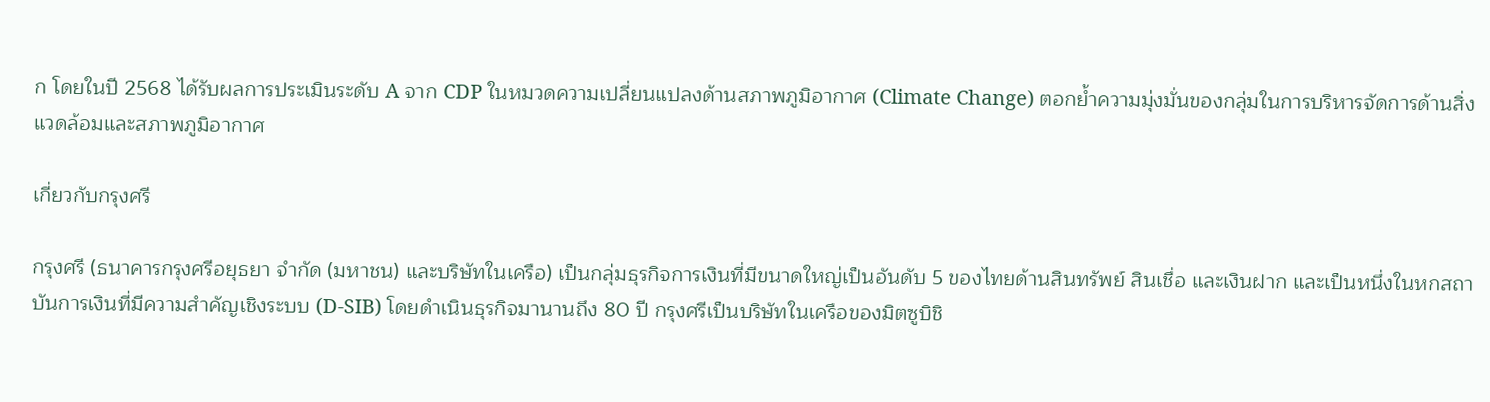ก โดยในปี 2568 ได้รับผลการประเมินระดับ A จาก CDP ในหมวดความเปลี่ยนแปลงด้านสภาพภูมิอากาศ (Climate Change) ตอกย้ำความมุ่งมั่นของกลุ่มในการบริหารจัดการด้านสิ่งแวดล้อมและสภาพภูมิอากาศ

เกี่ยวกับกรุงศรี

กรุงศรี (ธนาคารกรุงศรีอยุธยา จำกัด (มหาชน) และบริษัทในเครือ) เป็นกลุ่มธุรกิจการเงินที่มีขนาดใหญ่เป็นอันดับ 5 ของไทยด้านสินทรัพย์ สินเชื่อ และเงินฝาก และเป็นหนึ่งในหกสถาบันการเงินที่มีความสำคัญเชิงระบบ (D-SIB) โดยดำเนินธุรกิจมานานถึง 80 ปี กรุงศรีเป็นบริษัทในเครือของมิตซูบิชิ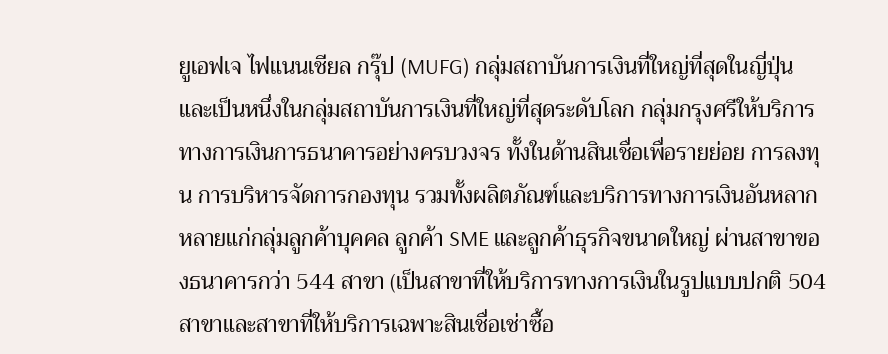ยูเอฟเจ ไฟแนนเชียล กรุ๊ป (MUFG) กลุ่มสถาบันการเงินที่ใหญ่ที่สุดในญี่ปุ่น และเป็นหนึ่งในกลุ่มสถาบันการเงินที่ใหญ่ที่สุดระดับโลก กลุ่มกรุงศรีให้บริการทางการเงินการธนาคารอย่างครบวงจร ทั้งในด้านสินเชื่อเพื่อรายย่อย การลงทุน การบริหารจัดการกองทุน รวมทั้งผลิตภัณฑ์และบริการทางการเงินอันหลากหลายแก่กลุ่มลูกค้าบุคคล ลูกค้า SME และลูกค้าธุรกิจขนาดใหญ่ ผ่านสาขาของธนาคารกว่า 544 สาขา (เป็นสาขาที่ให้บริการทางการเงินในรูปแบบปกติ 504 สาขาและสาขาที่ให้บริการเฉพาะสินเชื่อเช่าซื้อ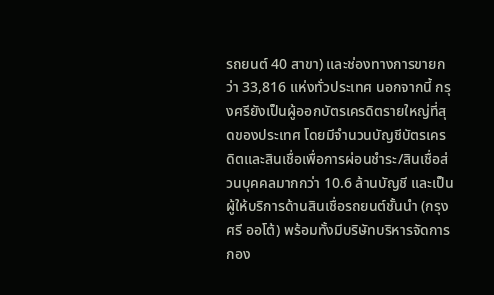รถยนต์ 40 สาขา) และช่องทางการขายกว่า 33,816 แห่งทั่วประเทศ นอกจากนี้ กรุงศรียังเป็นผู้ออกบัตรเครดิตรายใหญ่ที่สุดของประเทศ โดยมีจำนวนบัญชีบัตรเครดิตและสินเชื่อเพื่อการผ่อนชำระ/สินเชื่อส่วนบุคคลมากกว่า 10.6 ล้านบัญชี และเป็นผู้ให้บริการด้านสินเชื่อรถยนต์ชั้นนำ (กรุงศรี ออโต้) พร้อมทั้งมีบริษัทบริหารจัดการกอง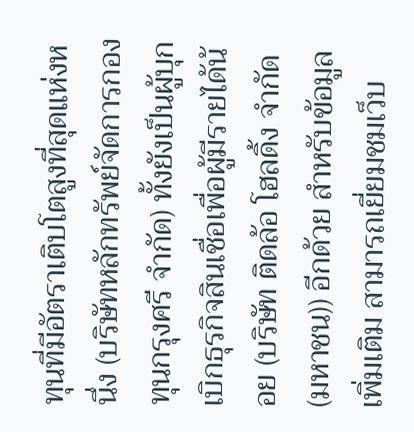ทุนที่มีอัตราเติบโตสูงที่สุดแห่งหนึ่ง (บริษัทหลักทรัพย์จัดการกองทุนกรุงศรี จำกัด) ทั้งยังเป็นผู้บุกเบิกธุรกิจสินเชื่อเพื่อผู้มีรายได้น้อย (บริษัท ติดล้อ โฮลดิ้ง จำกัด (มหาชน)) อีกด้วย สำหรับข้อมูลเพิ่มเติม สามารถเยี่ยมชมเว็บ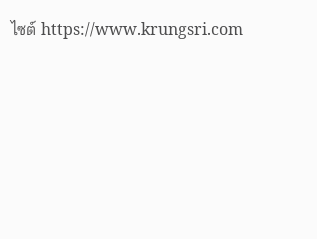ไซต์ https://www.krungsri.com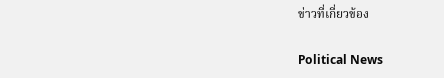ข่าวที่เกี่ยวข้อง

Political News